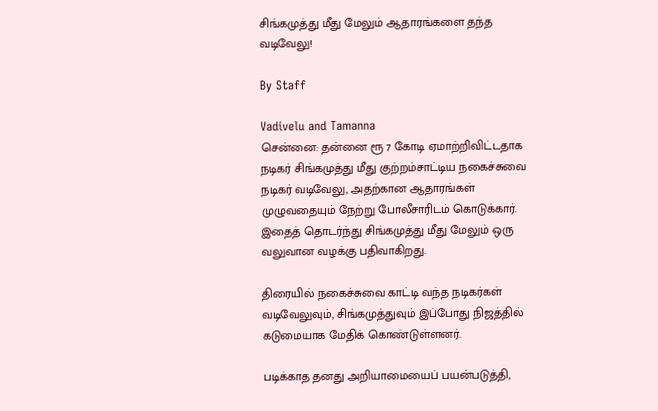சிங்கமுத்து மீது மேலும் ஆதாரங்களை தந்த வடிவேலு!

By Staff

Vadivelu and Tamanna
சென்னை: தன்னை ரூ 7 கோடி ஏமாற்றிவிட்டதாக நடிகர் சிங்கமுத்து மீது குற்றம்சாட்டிய நகைச்சுவை நடிகர் வடிவேலு, அதற்கான ஆதாரங்கள் முழுவதையும் நேற்று போலீசாரிடம் கொடுக்கார். இதைத் தொடர்ந்து சிங்கமுத்து மீது மேலும் ஒரு வலுவான வழக்கு பதிவாகிறது.

திரையில் நகைச்சுவை காட்டி வந்த நடிகர்கள் வடிவேலுவும், சிங்கமுத்துவும் இப்போது நிஜத்தில் கடுமையாக மேதிக் கொண்டுள்ளனர்.

படிக்காத தனது அறியாமையைப் பயன்படுத்தி,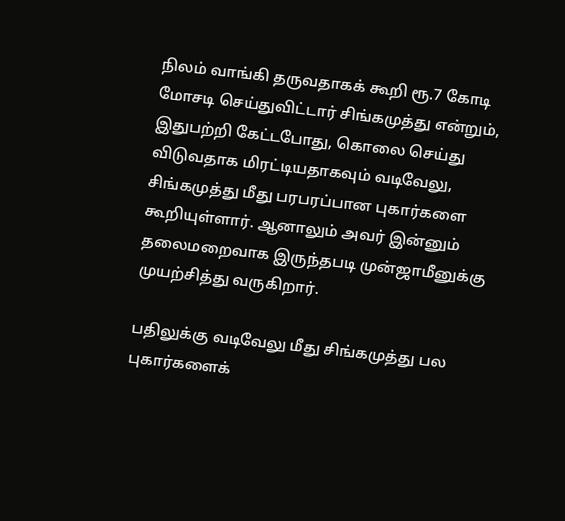நிலம் வாங்கி தருவதாகக் கூறி ரூ.7 கோடி மோசடி செய்துவிட்டார் சிங்கமுத்து என்றும், இதுபற்றி கேட்டபோது, கொலை செய்து விடுவதாக மிரட்டியதாகவும் வடிவேலு, சிங்கமுத்து மீது பரபரப்பான புகார்களை கூறியுள்ளார். ஆனாலும் அவர் இன்னும் தலைமறைவாக இருந்தபடி முன்ஜாமீனுக்கு முயற்சித்து வருகிறார்.

பதிலுக்கு வடிவேலு மீது சிங்கமுத்து பல புகார்களைக்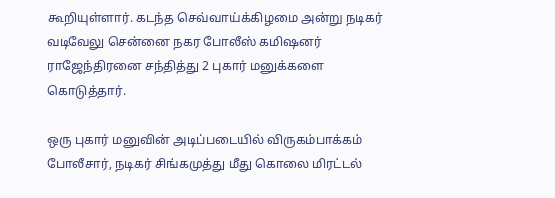கூறியுள்ளார். கடந்த செவ்வாய்க்கிழமை அன்று நடிகர் வடிவேலு சென்னை நகர போலீஸ் கமிஷனர் ராஜேந்திரனை சந்தித்து 2 புகார் மனுக்களை கொடுத்தார்.

ஒரு புகார் மனுவின் அடிப்படையில் விருகம்பாக்கம் போலீசார், நடிகர் சிங்கமுத்து மீது கொலை மிரட்டல்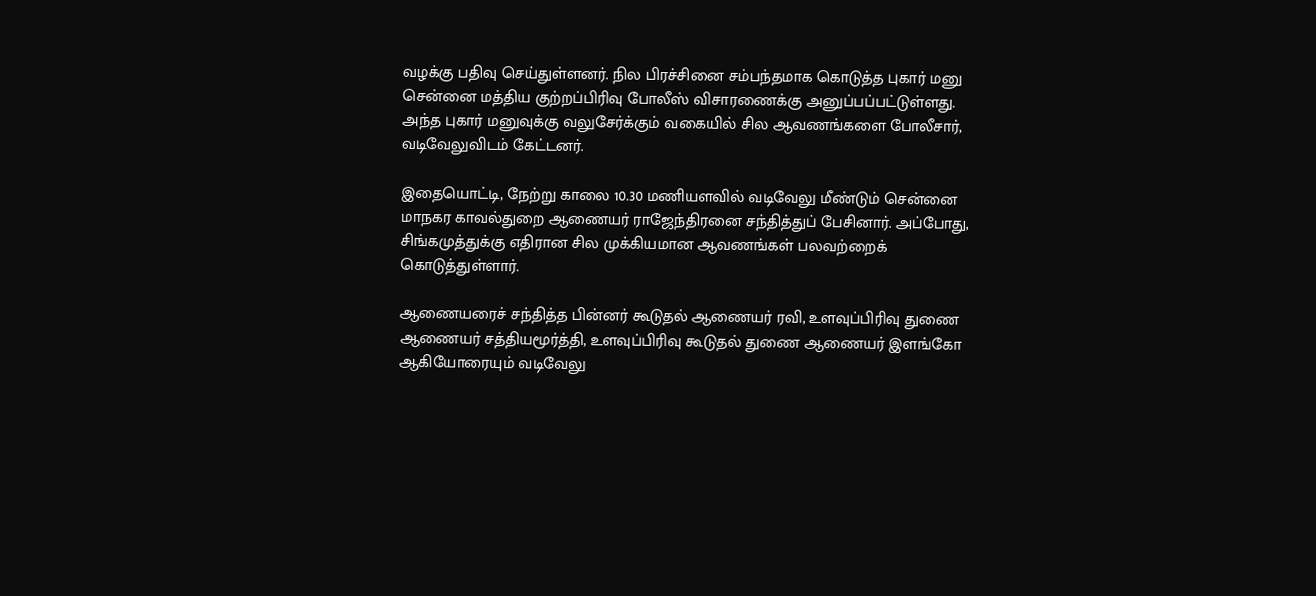வழக்கு பதிவு செய்துள்ளனர். நில பிரச்சினை சம்பந்தமாக கொடுத்த புகார் மனு சென்னை மத்திய குற்றப்பிரிவு போலீஸ் விசாரணைக்கு அனுப்பப்பட்டுள்ளது. அந்த புகார் மனுவுக்கு வலுசேர்க்கும் வகையில் சில ஆவணங்களை போலீசார், வடிவேலுவிடம் கேட்டனர்.

இதையொட்டி, நேற்று காலை 10.30 மணியளவில் வடிவேலு மீண்டும் சென்னை மாநகர காவல்துறை ஆணையர் ராஜேந்திரனை சந்தித்துப் பேசினார். அப்போது, சிங்கமுத்துக்கு எதிரான சில முக்கியமான ஆவணங்கள் பலவற்றைக் கொடுத்துள்ளார்.

ஆணையரைச் சந்தித்த பின்னர் கூடுதல் ஆணையர் ரவி, உளவுப்பிரிவு துணை ஆணையர் சத்தியமூர்த்தி, உளவுப்பிரிவு கூடுதல் துணை ஆணையர் இளங்கோ ஆகியோரையும் வடிவேலு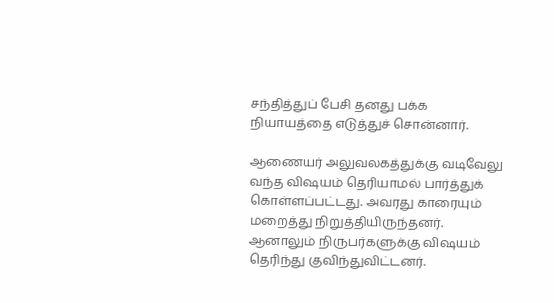சந்தித்துப் பேசி தனது பக்க நியாயத்தை எடுத்துச் சொன்னார்.

ஆணையர் அலுவலகத்துக்கு வடிவேலு வந்த விஷயம் தெரியாமல் பார்த்துக் கொள்ளப்பட்டது. அவரது காரையும் மறைத்து நிறுத்தியிருந்தனர். ஆனாலும் நிருபர்களுக்கு விஷயம் தெரிந்து குவிந்துவிட்டனர்.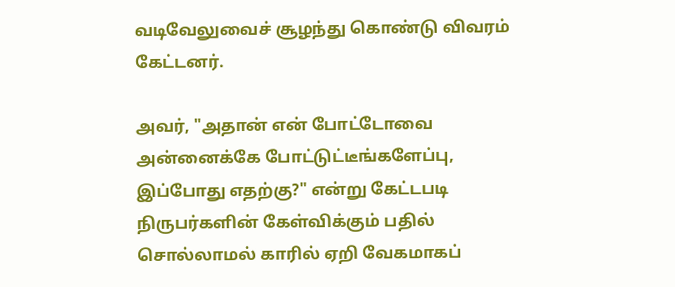வடிவேலுவைச் சூழந்து கொண்டு விவரம் கேட்டனர்.

அவர், "அதான் என் போட்டோவை அன்னைக்கே போட்டுட்டீங்களேப்பு, இப்போது எதற்கு?" என்று கேட்டபடி நிருபர்களின் கேள்விக்கும் பதில் சொல்லாமல் காரில் ஏறி வேகமாகப்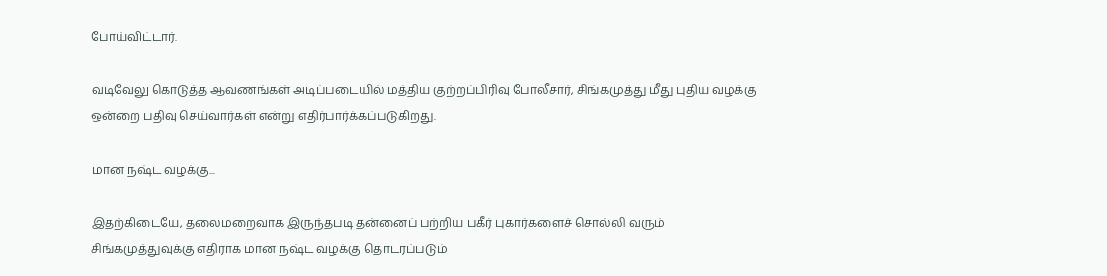போய்விட்டார்.

வடிவேலு கொடுத்த ஆவணங்கள் அடிப்படையில் மத்திய குற்றப்பிரிவு போலீசார், சிங்கமுத்து மீது புதிய வழக்கு ஒன்றை பதிவு செய்வார்கள் என்று எதிர்பார்க்கப்படுகிறது.

மான நஷ்ட வழக்கு...

இதற்கிடையே, தலைமறைவாக இருந்தபடி தன்னைப் பற்றிய பகீர் புகார்களைச் சொல்லி வரும் சிங்கமுத்துவுக்கு எதிராக மான நஷ்ட வழக்கு தொடரப்படும்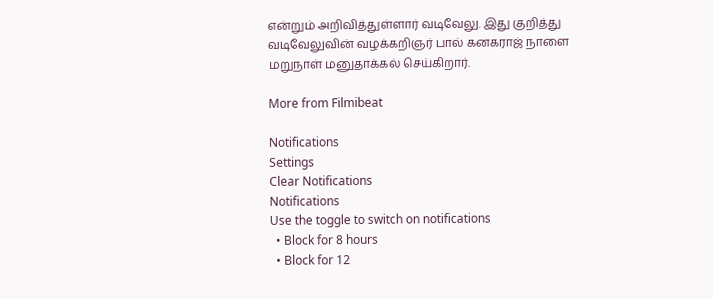என்றும் அறிவித்துள்ளார் வடிவேலு. இது குறித்து வடிவேலுவின் வழக்கறிஞர் பால் கனகராஜ் நாளை மறுநாள் மனுதாக்கல் செய்கிறார்.

More from Filmibeat

Notifications
Settings
Clear Notifications
Notifications
Use the toggle to switch on notifications
  • Block for 8 hours
  • Block for 12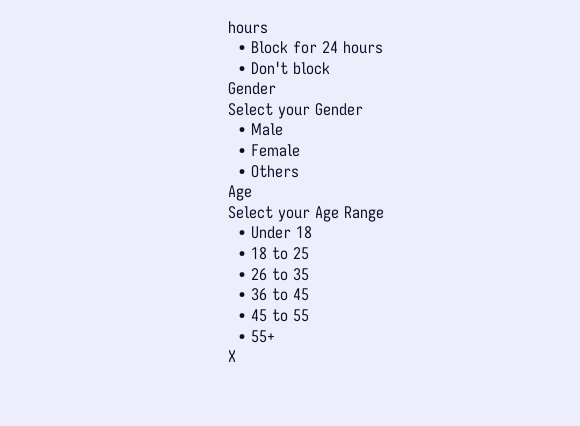hours
  • Block for 24 hours
  • Don't block
Gender
Select your Gender
  • Male
  • Female
  • Others
Age
Select your Age Range
  • Under 18
  • 18 to 25
  • 26 to 35
  • 36 to 45
  • 45 to 55
  • 55+
X